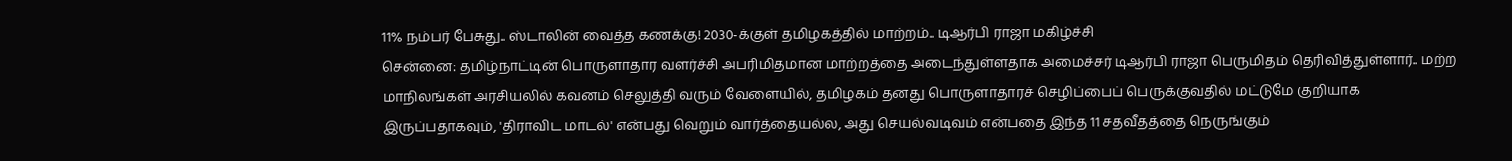11% நம்பர் பேசுது.. ஸ்டாலின் வைத்த கணக்கு! 2030-க்குள் தமிழகத்தில் மாற்றம்.. டிஆர்பி ராஜா மகிழ்ச்சி
சென்னை: தமிழ்நாட்டின் பொருளாதார வளர்ச்சி அபரிமிதமான மாற்றத்தை அடைந்துள்ளதாக அமைச்சர் டிஆர்பி ராஜா பெருமிதம் தெரிவித்துள்ளார்.. மற்ற மாநிலங்கள் அரசியலில் கவனம் செலுத்தி வரும் வேளையில், தமிழகம் தனது பொருளாதாரச் செழிப்பைப் பெருக்குவதில் மட்டுமே குறியாக இருப்பதாகவும், 'திராவிட மாடல்' என்பது வெறும் வார்த்தையல்ல, அது செயல்வடிவம் என்பதை இந்த 11 சதவீதத்தை நெருங்கும்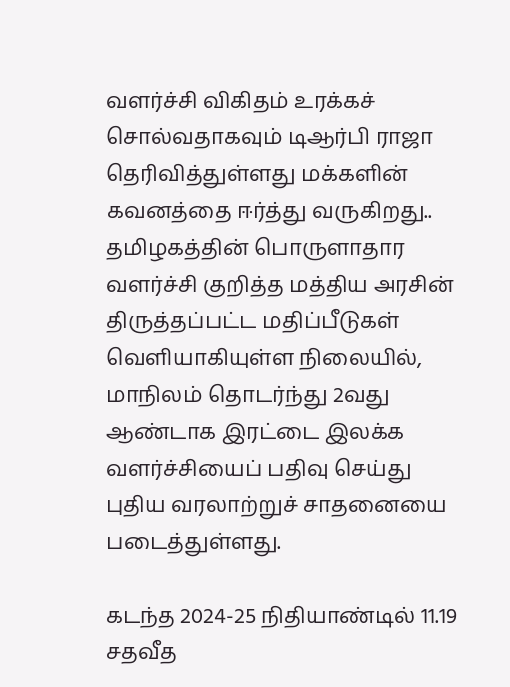வளர்ச்சி விகிதம் உரக்கச் சொல்வதாகவும் டிஆர்பி ராஜா தெரிவித்துள்ளது மக்களின் கவனத்தை ஈர்த்து வருகிறது..
தமிழகத்தின் பொருளாதார வளர்ச்சி குறித்த மத்திய அரசின் திருத்தப்பட்ட மதிப்பீடுகள் வெளியாகியுள்ள நிலையில், மாநிலம் தொடர்ந்து 2வது ஆண்டாக இரட்டை இலக்க வளர்ச்சியைப் பதிவு செய்து புதிய வரலாற்றுச் சாதனையை படைத்துள்ளது.

கடந்த 2024-25 நிதியாண்டில் 11.19 சதவீத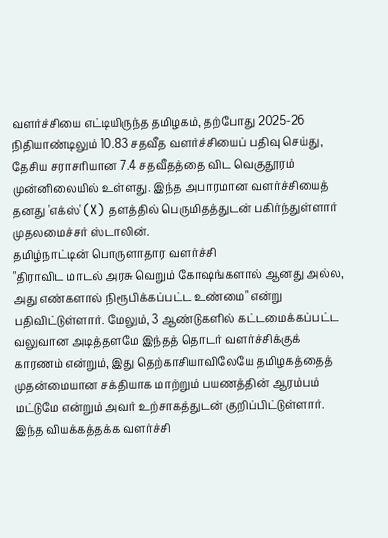வளர்ச்சியை எட்டியிருந்த தமிழகம், தற்போது 2025-26 நிதியாண்டிலும் 10.83 சதவீத வளர்ச்சியைப் பதிவு செய்து, தேசிய சராசரியான 7.4 சதவீதத்தை விட வெகுதூரம் முன்னிலையில் உள்ளது. இந்த அபாரமான வளர்ச்சியைத் தனது 'எக்ஸ்' (X) தளத்தில் பெருமிதத்துடன் பகிர்ந்துள்ளார் முதலமைச்சர் ஸ்டாலின்.
தமிழ்நாட்டின் பொருளாதார வளர்ச்சி
"திராவிட மாடல் அரசு வெறும் கோஷங்களால் ஆனது அல்ல, அது எண்களால் நிரூபிக்கப்பட்ட உண்மை" என்று பதிவிட்டுள்ளார். மேலும், 3 ஆண்டுகளில் கட்டமைக்கப்பட்ட வலுவான அடித்தளமே இந்தத் தொடர் வளர்ச்சிக்குக் காரணம் என்றும், இது தெற்காசியாவிலேயே தமிழகத்தைத் முதன்மையான சக்தியாக மாற்றும் பயணத்தின் ஆரம்பம் மட்டுமே என்றும் அவர் உற்சாகத்துடன் குறிப்பிட்டுள்ளார்.
இந்த வியக்கத்தக்க வளர்ச்சி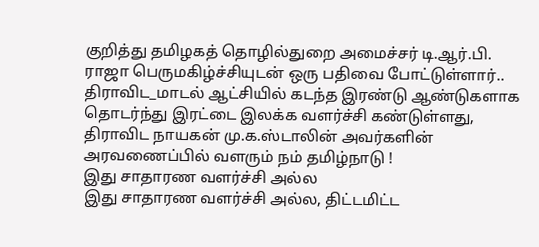குறித்து தமிழகத் தொழில்துறை அமைச்சர் டி.ஆர்.பி. ராஜா பெருமகிழ்ச்சியுடன் ஒரு பதிவை போட்டுள்ளார்..
திராவிட_மாடல் ஆட்சியில் கடந்த இரண்டு ஆண்டுகளாக தொடர்ந்து இரட்டை இலக்க வளர்ச்சி கண்டுள்ளது, திராவிட நாயகன் மு.க.ஸ்டாலின் அவர்களின் அரவணைப்பில் வளரும் நம் தமிழ்நாடு !
இது சாதாரண வளர்ச்சி அல்ல
இது சாதாரண வளர்ச்சி அல்ல, திட்டமிட்ட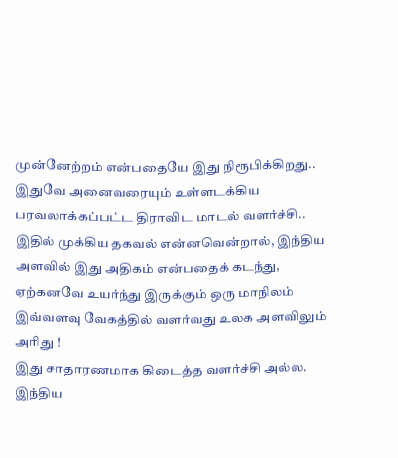முன்னேற்றம் என்பதையே இது நிரூபிக்கிறது.. இதுவே அனைவரையும் உள்ளடக்கிய பரவலாக்கப்பட்ட திராவிட மாடல் வளர்ச்சி.. இதில் முக்கிய தகவல் என்னவென்றால், இந்திய அளவில் இது அதிகம் என்பதைக் கடந்து, ஏற்கனவே உயர்ந்து இருக்கும் ஒரு மாநிலம் இவ்வளவு வேகத்தில் வளர்வது உலக அளவிலும் அரிது !
இது சாதாரணமாக கிடைத்த வளர்ச்சி அல்ல. இந்திய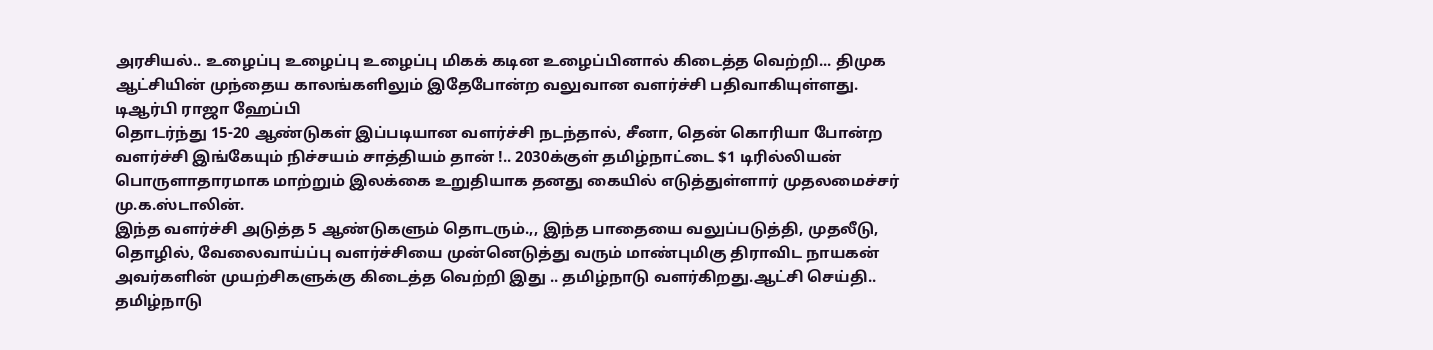அரசியல்.. உழைப்பு உழைப்பு உழைப்பு மிகக் கடின உழைப்பினால் கிடைத்த வெற்றி... திமுக ஆட்சியின் முந்தைய காலங்களிலும் இதேபோன்ற வலுவான வளர்ச்சி பதிவாகியுள்ளது.
டிஆர்பி ராஜா ஹேப்பி
தொடர்ந்து 15-20 ஆண்டுகள் இப்படியான வளர்ச்சி நடந்தால், சீனா, தென் கொரியா போன்ற வளர்ச்சி இங்கேயும் நிச்சயம் சாத்தியம் தான் !.. 2030க்குள் தமிழ்நாட்டை $1 டிரில்லியன் பொருளாதாரமாக மாற்றும் இலக்கை உறுதியாக தனது கையில் எடுத்துள்ளார் முதலமைச்சர் மு.க.ஸ்டாலின்.
இந்த வளர்ச்சி அடுத்த 5 ஆண்டுகளும் தொடரும்.,, இந்த பாதையை வலுப்படுத்தி, முதலீடு, தொழில், வேலைவாய்ப்பு வளர்ச்சியை முன்னெடுத்து வரும் மாண்புமிகு திராவிட நாயகன் அவர்களின் முயற்சிகளுக்கு கிடைத்த வெற்றி இது .. தமிழ்நாடு வளர்கிறது.ஆட்சி செய்தி.. தமிழ்நாடு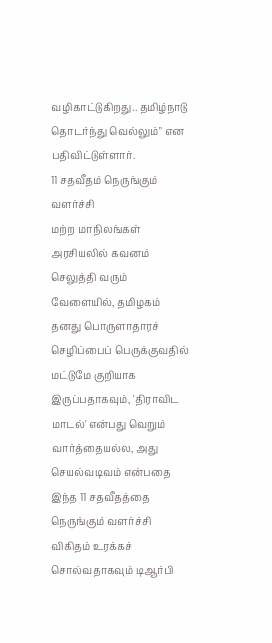வழிகாட்டுகிறது.. தமிழ்நாடு தொடர்ந்து வெல்லும்" என பதிவிட்டுள்ளார்.
11 சதவீதம் நெருங்கும் வளர்ச்சி
மற்ற மாநிலங்கள் அரசியலில் கவனம் செலுத்தி வரும் வேளையில், தமிழகம் தனது பொருளாதாரச் செழிப்பைப் பெருக்குவதில் மட்டுமே குறியாக இருப்பதாகவும், 'திராவிட மாடல்' என்பது வெறும் வார்த்தையல்ல, அது செயல்வடிவம் என்பதை இந்த 11 சதவீதத்தை நெருங்கும் வளர்ச்சி விகிதம் உரக்கச் சொல்வதாகவும் டிஆர்பி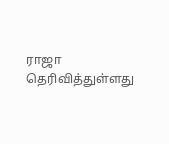ராஜா தெரிவித்துள்ளது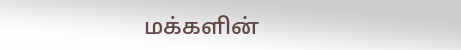மக்களின்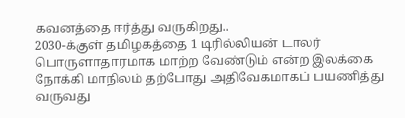கவனத்தை ஈர்த்து வருகிறது..
2030-க்குள் தமிழகத்தை 1 டிரில்லியன் டாலர் பொருளாதாரமாக மாற்ற வேண்டும் என்ற இலக்கை நோக்கி மாநிலம் தற்போது அதிவேகமாகப் பயணித்து வருவது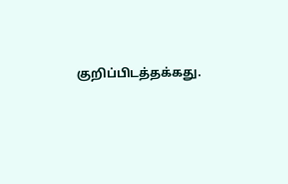குறிப்பிடத்தக்கது.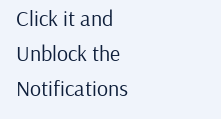Click it and Unblock the Notifications